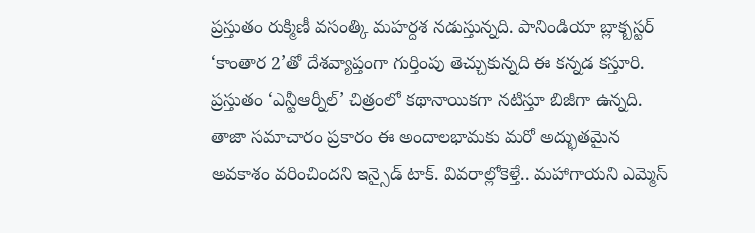ప్రస్తుతం రుక్మిణీ వసంత్కి మహర్దశ నడుస్తున్నది. పానిండియా బ్లాక్బస్టర్ ‘కాంతార 2’తో దేశవ్యాప్తంగా గుర్తింపు తెచ్చుకున్నది ఈ కన్నడ కస్తూరి. ప్రస్తుతం ‘ఎన్టీఆర్నీల్’ చిత్రంలో కథానాయికగా నటిస్తూ బిజీగా ఉన్నది. తాజా సమాచారం ప్రకారం ఈ అందాలభామకు మరో అద్భుతమైన అవకాశం వరించిందని ఇన్సైడ్ టాక్. వివరాల్లోకెళ్తే.. మహాగాయని ఎమ్మెస్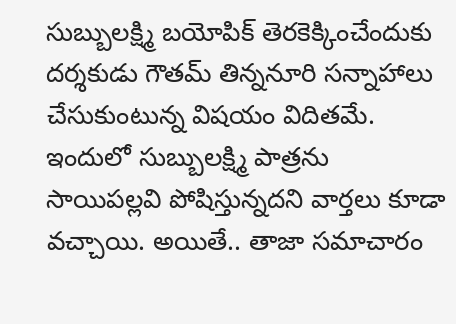సుబ్బులక్ష్మి బయోపిక్ తెరకెక్కించేందుకు దర్శకుడు గౌతమ్ తిన్ననూరి సన్నాహాలు చేసుకుంటున్న విషయం విదితమే.
ఇందులో సుబ్బులక్ష్మి పాత్రను సాయిపల్లవి పోషిస్తున్నదని వార్తలు కూడా వచ్చాయి. అయితే.. తాజా సమాచారం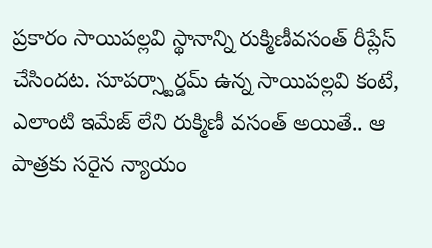ప్రకారం సాయిపల్లవి స్థానాన్ని రుక్మిణీవసంత్ రీప్లేస్ చేసిందట. సూపర్స్టార్డమ్ ఉన్న సాయిపల్లవి కంటే, ఎలాంటి ఇమేజ్ లేని రుక్మిణీ వసంత్ అయితే.. ఆ పాత్రకు సరైన న్యాయం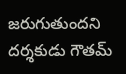జరుగుతుందని దర్శకుడు గౌతమ్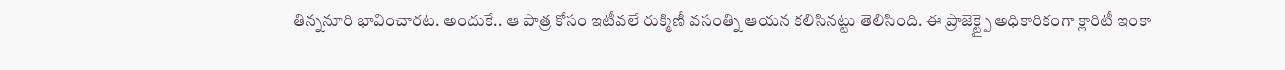తిన్ననూరి భావించారట. అందుకే.. ఆ పాత్ర కోసం ఇటీవలే రుక్మిణీ వసంత్ని ఆయన కలిసినట్టు తెలిసింది. ఈ ప్రాజెక్ట్పై అధికారికంగా క్లారిటీ ఇంకా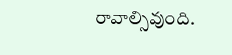రావాల్సివుంది.